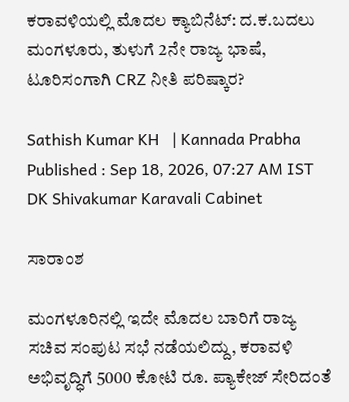ಕರಾವಳಿಯಲ್ಲಿ ಮೊದಲ ಕ್ಯಾಬಿನೆಟ್‌: ದ.ಕ.ಬದಲು ಮಂಗಳೂರು, ತುಳುಗೆ 2ನೇ ರಾಜ್ಯ ಭಾಷೆ, ಟೂರಿಸಂಗಾಗಿ CRZ ನೀತಿ ಪರಿಷ್ಕಾರ?

Sathish Kumar KH   | Kannada Prabha
Published : Sep 18, 2026, 07:27 AM IST
DK Shivakumar Karavali Cabinet

ಸಾರಾಂಶ

ಮಂಗಳೂರಿನಲ್ಲಿ ಇದೇ ಮೊದಲ ಬಾರಿಗೆ ರಾಜ್ಯ ಸಚಿವ ಸಂಪುಟ ಸಭೆ ನಡೆಯಲಿದ್ದು, ಕರಾವಳಿ ಅಭಿವೃದ್ಧಿಗೆ 5000 ಕೋಟಿ ರೂ. ಪ್ಯಾಕೇಜ್ ಸೇರಿದಂತೆ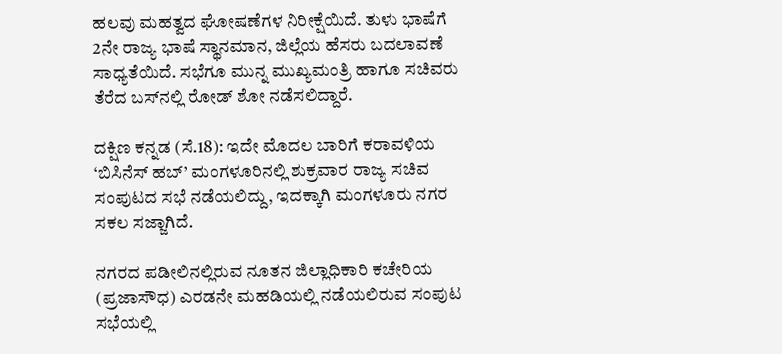ಹಲವು ಮಹತ್ವದ ಘೋಷಣೆಗಳ ನಿರೀಕ್ಷೆಯಿದೆ. ತುಳು ಭಾಷೆಗೆ 2ನೇ ರಾಜ್ಯ ಭಾಷೆ ಸ್ಥಾನಮಾನ, ಜಿಲ್ಲೆಯ ಹೆಸರು ಬದಲಾವಣೆ ಸಾಧ್ಯತೆಯಿದೆ. ಸಭೆಗೂ ಮುನ್ನ ಮುಖ್ಯಮಂತ್ರಿ ಹಾಗೂ ಸಚಿವರು ತೆರೆದ ಬಸ್‌ನಲ್ಲಿ ರೋಡ್ ಶೋ ನಡೆಸಲಿದ್ದಾರೆ.

ದಕ್ಷಿಣ ಕನ್ನಡ (ಸೆ.18): ಇದೇ ಮೊದಲ ಬಾರಿಗೆ ಕರಾವಳಿಯ ‘ಬಿಸಿನೆಸ್‌ ಹಬ್‌’ ಮಂಗಳೂರಿನಲ್ಲಿ ಶುಕ್ರವಾರ ರಾಜ್ಯ ಸಚಿವ ಸಂಪುಟದ ಸಭೆ ನಡೆಯಲಿದ್ದು, ಇದಕ್ಕಾಗಿ ಮಂಗಳೂರು ನಗರ ಸಕಲ ಸಜ್ಜಾಗಿದೆ.

ನಗರದ ಪಡೀಲಿನಲ್ಲಿರುವ ನೂತನ ಜಿಲ್ಲಾಧಿಕಾರಿ ಕಚೇರಿಯ (ಪ್ರಜಾಸೌಧ) ಎರಡನೇ ಮಹಡಿಯಲ್ಲಿ ನಡೆಯಲಿರುವ ಸಂಪುಟ ಸಭೆಯಲ್ಲಿ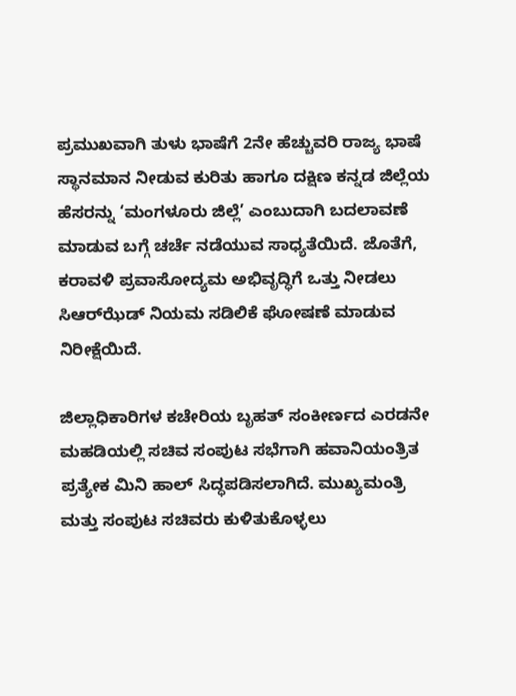ಪ್ರಮುಖವಾಗಿ ತುಳು ಭಾಷೆಗೆ 2ನೇ ಹೆಚ್ಚುವರಿ ರಾಜ್ಯ ಭಾಷೆ ಸ್ಥಾನಮಾನ ನೀಡುವ ಕುರಿತು ಹಾಗೂ ದಕ್ಷಿಣ ಕನ್ನಡ ಜಿಲ್ಲೆಯ ಹೆಸರನ್ನು ‘ಮಂಗಳೂರು ಜಿಲ್ಲೆ’ ಎಂಬುದಾಗಿ ಬದಲಾವಣೆ ಮಾಡುವ ಬಗ್ಗೆ ಚರ್ಚೆ ನಡೆಯುವ ಸಾಧ್ಯತೆಯಿದೆ. ಜೊತೆಗೆ, ಕರಾವಳಿ ಪ್ರವಾಸೋದ್ಯಮ ಅಭಿವೃದ್ಧಿಗೆ ಒತ್ತು ನೀಡಲು ಸಿಆರ್‌ಝೆಡ್‌ ನಿಯಮ ಸಡಿಲಿಕೆ ಘೋಷಣೆ ಮಾಡುವ ನಿರೀಕ್ಷೆಯಿದೆ.

ಜಿಲ್ಲಾಧಿಕಾರಿಗಳ ಕಚೇರಿಯ ಬೃಹತ್ ಸಂಕೀರ್ಣದ ಎರಡನೇ ಮಹಡಿಯಲ್ಲಿ ಸಚಿವ ಸಂಪುಟ ಸಭೆಗಾಗಿ ಹವಾನಿಯಂತ್ರಿತ ಪ್ರತ್ಯೇಕ ಮಿನಿ ಹಾಲ್‌ ಸಿದ್ಧಪಡಿಸಲಾಗಿದೆ. ಮುಖ್ಯಮಂತ್ರಿ ಮತ್ತು ಸಂಪುಟ ಸಚಿವರು ಕುಳಿತುಕೊಳ್ಳಲು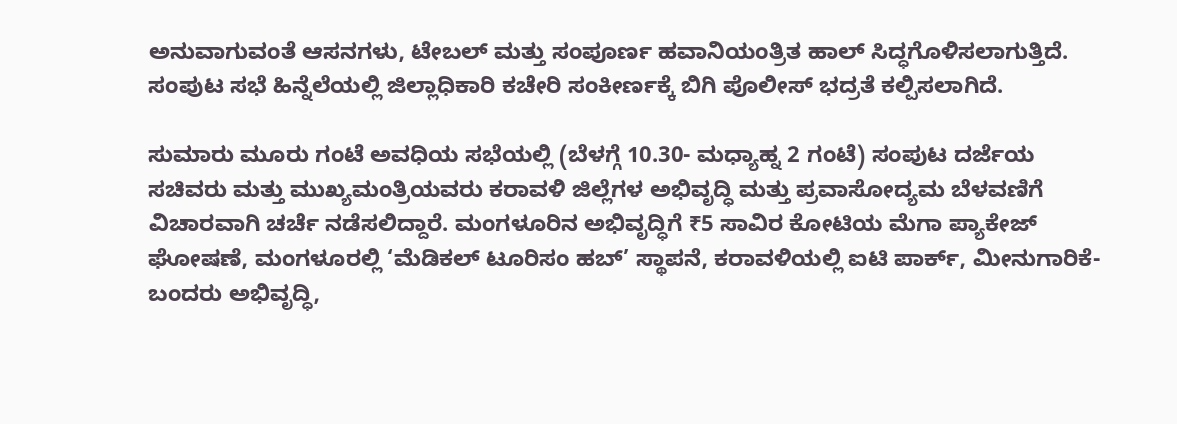ಅನುವಾಗುವಂತೆ ಆಸನಗಳು, ಟೇಬಲ್ ಮತ್ತು ಸಂಪೂರ್ಣ ಹವಾನಿಯಂತ್ರಿತ ಹಾಲ್ ಸಿದ್ಧಗೊಳಿಸಲಾಗುತ್ತಿದೆ. ಸಂಪುಟ ಸಭೆ ಹಿನ್ನೆಲೆಯಲ್ಲಿ ಜಿಲ್ಲಾಧಿಕಾರಿ ಕಚೇರಿ ಸಂಕೀರ್ಣಕ್ಕೆ ಬಿಗಿ ಪೊಲೀಸ್‌ ಭದ್ರತೆ ಕಲ್ಪಿಸಲಾಗಿದೆ.

ಸುಮಾರು ಮೂರು ಗಂಟೆ ಅವಧಿಯ ಸಭೆಯಲ್ಲಿ (ಬೆಳಗ್ಗೆ 10.30- ಮಧ್ಯಾಹ್ನ 2 ಗಂಟೆ) ಸಂಪುಟ ದರ್ಜೆಯ ಸಚಿವರು ಮತ್ತು ಮುಖ್ಯಮಂತ್ರಿಯವರು ಕರಾವಳಿ ಜಿಲ್ಲೆಗಳ ಅಭಿವೃದ್ಧಿ ಮತ್ತು ಪ್ರವಾಸೋದ್ಯಮ ಬೆಳವಣಿಗೆ ವಿಚಾರವಾಗಿ ಚರ್ಚೆ ನಡೆಸಲಿದ್ದಾರೆ. ಮಂಗಳೂರಿನ ಅಭಿವೃದ್ಧಿಗೆ ₹5 ಸಾವಿರ ಕೋಟಿಯ ಮೆಗಾ ಪ್ಯಾಕೇಜ್ ಘೋಷಣೆ, ಮಂಗಳೂರಲ್ಲಿ ‘ಮೆಡಿಕಲ್ ಟೂರಿಸಂ ಹಬ್’ ಸ್ಥಾಪನೆ, ಕರಾವಳಿಯಲ್ಲಿ ಐಟಿ ಪಾರ್ಕ್, ಮೀನುಗಾರಿಕೆ-ಬಂದರು ಅಭಿವೃದ್ಧಿ,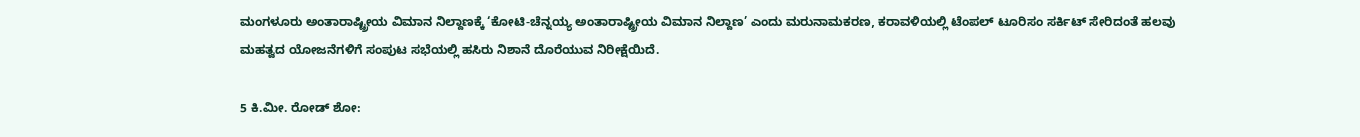ಮಂಗಳೂರು ಅಂತಾರಾಷ್ಟ್ರೀಯ ವಿಮಾನ ನಿಲ್ದಾಣಕ್ಕೆ ‘ಕೋಟಿ-ಚೆನ್ನಯ್ಯ ಅಂತಾರಾಷ್ಟ್ರೀಯ ವಿಮಾನ ನಿಲ್ದಾಣ’ ಎಂದು ಮರುನಾಮಕರಣ, ಕರಾವಳಿಯಲ್ಲಿ ಟೆಂಪಲ್ ಟೂರಿಸಂ ಸರ್ಕಿಟ್ ಸೇರಿದಂತೆ ಹಲವು ಮಹತ್ವದ ಯೋಜನೆಗಳಿಗೆ ಸಂಪುಟ ಸಭೆಯಲ್ಲಿ ಹಸಿರು ನಿಶಾನೆ ದೊರೆಯುವ ನಿರೀಕ್ಷೆಯಿದೆ.

5 ಕಿ.ಮೀ. ರೋಡ್ ಶೋ: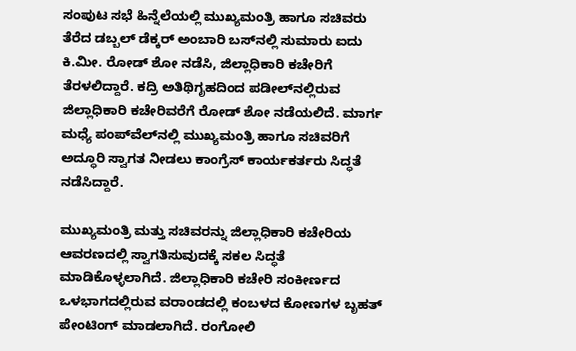ಸಂಪುಟ ಸಭೆ ಹಿನ್ನೆಲೆಯಲ್ಲಿ ಮುಖ್ಯಮಂತ್ರಿ ಹಾಗೂ ಸಚಿವರು ತೆರೆದ ಡಬ್ಬಲ್‌ ಡೆಕ್ಕರ್‌ ಅಂಬಾರಿ ಬಸ್‌ನಲ್ಲಿ ಸುಮಾರು ಐದು ಕಿ.ಮೀ. ರೋಡ್ ಶೋ ನಡೆಸಿ, ಜಿಲ್ಲಾಧಿಕಾರಿ ಕಚೇರಿಗೆ ತೆರಳಲಿದ್ದಾರೆ. ಕದ್ರಿ ಅತಿಥಿಗೃಹದಿಂದ ಪಡೀಲ್‌ನಲ್ಲಿರುವ ಜಿಲ್ಲಾಧಿಕಾರಿ ಕಚೇರಿವರೆಗೆ ರೋಡ್‌ ಶೋ ನಡೆಯಲಿದೆ. ಮಾರ್ಗ ಮಧ್ಯೆ ಪಂಪ್‌ವೆಲ್‌ನಲ್ಲಿ ಮುಖ್ಯಮಂತ್ರಿ ಹಾಗೂ ಸಚಿವರಿಗೆ ಅದ್ಧೂರಿ ಸ್ವಾಗತ ನೀಡಲು ಕಾಂಗ್ರೆಸ್ ಕಾರ್ಯಕರ್ತರು ಸಿದ್ಧತೆ ನಡೆಸಿದ್ದಾರೆ.

ಮುಖ್ಯಮಂತ್ರಿ ಮತ್ತು ಸಚಿವರನ್ನು ಜಿಲ್ಲಾಧಿಕಾರಿ ಕಚೇರಿಯ ಆವರಣದಲ್ಲಿ ಸ್ವಾಗತಿಸುವುದಕ್ಕೆ ಸಕಲ ಸಿದ್ಧತೆ ಮಾಡಿಕೊಳ್ಳಲಾಗಿದೆ. ಜಿಲ್ಲಾಧಿಕಾರಿ ಕಚೇರಿ ಸಂಕೀರ್ಣದ ಒಳಭಾಗದಲ್ಲಿರುವ ವರಾಂಡದಲ್ಲಿ ಕಂಬಳದ ಕೋಣಗಳ ಬೃಹತ್‌ ಪೇಂಟಿಂಗ್‌ ಮಾಡಲಾಗಿದೆ. ರಂಗೋಲಿ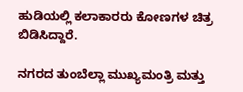ಹುಡಿಯಲ್ಲಿ ಕಲಾಕಾರರು ಕೋಣಗಳ ಚಿತ್ರ ಬಿಡಿಸಿದ್ದಾರೆ.

ನಗರದ ತುಂಬೆಲ್ಲಾ ಮುಖ್ಯಮಂತ್ರಿ ಮತ್ತು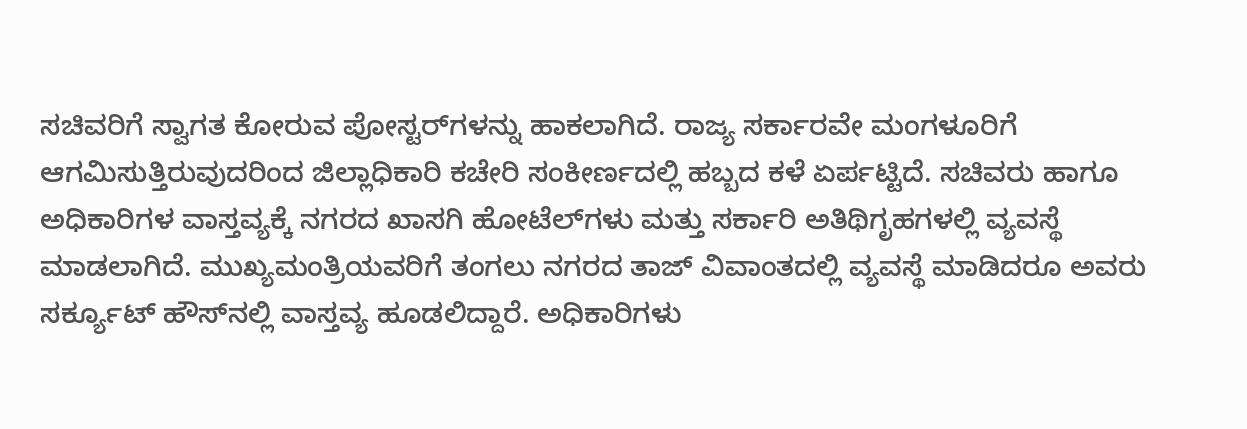ಸಚಿವರಿಗೆ ಸ್ವಾಗತ ಕೋರುವ ಪೋಸ್ಟರ್‌ಗಳನ್ನು ಹಾಕಲಾಗಿದೆ. ರಾಜ್ಯ ಸರ್ಕಾರವೇ ಮಂಗಳೂರಿಗೆ ಆಗಮಿಸುತ್ತಿರುವುದರಿಂದ ಜಿಲ್ಲಾಧಿಕಾರಿ ಕಚೇರಿ ಸಂಕೀರ್ಣದಲ್ಲಿ ಹಬ್ಬದ ಕಳೆ ಏರ್ಪಟ್ಟಿದೆ. ಸಚಿವರು ಹಾಗೂ ಅಧಿಕಾರಿಗಳ ವಾಸ್ತವ್ಯಕ್ಕೆ ನಗರದ ಖಾಸಗಿ ಹೋಟೆಲ್‌ಗಳು ಮತ್ತು ಸರ್ಕಾರಿ ಅತಿಥಿಗೃಹಗಳಲ್ಲಿ ವ್ಯವಸ್ಥೆ ಮಾಡಲಾಗಿದೆ. ಮುಖ್ಯಮಂತ್ರಿಯವರಿಗೆ ತಂಗಲು ನಗರದ ತಾಜ್ ವಿವಾಂತದಲ್ಲಿ ವ್ಯವಸ್ಥೆ ಮಾಡಿದರೂ ಅವರು ಸರ್ಕ್ಯೂಟ್‌ ಹೌಸ್‌ನಲ್ಲಿ ವಾಸ್ತವ್ಯ ಹೂಡಲಿದ್ದಾರೆ. ಅಧಿಕಾರಿಗಳು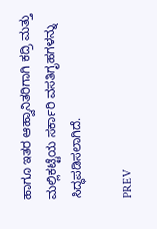ಹಾಗೂ ಇತರ ಆಹ್ವಾನಿತರಿಗಾಗಿ ಕದ್ರಿ ಮತ್ತು ಮಲ್ಲಿಕಟ್ಟೆಯ ಸರ್ಕಾರಿ ವಸತಿಗೃಹಗಳನ್ನು ಸಿದ್ಧಪಡಿಸಲಾಗಿದೆ.

PREV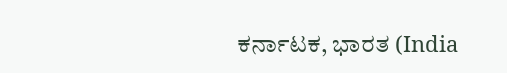ಕರ್ನಾಟಕ, ಭಾರತ (India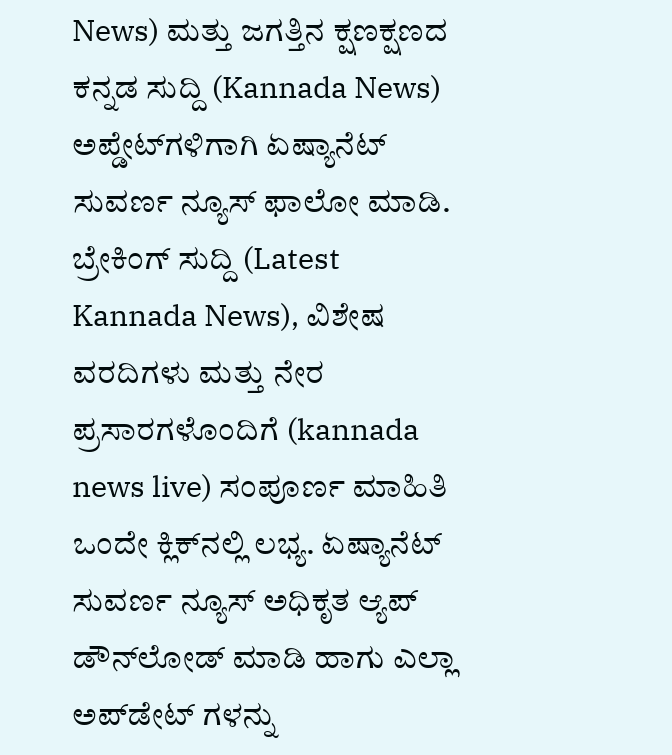News) ಮತ್ತು ಜಗತ್ತಿನ ಕ್ಷಣಕ್ಷಣದ ಕನ್ನಡ ಸುದ್ದಿ (Kannada News) ಅಪ್ಡೇಟ್‌ಗಳಿಗಾಗಿ ಏಷ್ಯಾನೆಟ್ ಸುವರ್ಣ ನ್ಯೂಸ್‌ ಫಾಲೋ ಮಾಡಿ. ಬ್ರೇಕಿಂಗ್ ಸುದ್ದಿ (Latest Kannada News), ವಿಶೇಷ ವರದಿಗಳು ಮತ್ತು ನೇರ ಪ್ರಸಾರಗಳೊಂದಿಗೆ (kannada news live) ಸಂಪೂರ್ಣ ಮಾಹಿತಿ ಒಂದೇ ಕ್ಲಿಕ್‌ನಲ್ಲಿ ಲಭ್ಯ. ಏಷ್ಯಾನೆಟ್ ಸುವರ್ಣ ನ್ಯೂಸ್ ಅಧಿಕೃತ ಆ್ಯಪ್ ಡೌನ್‌ಲೋಡ್ ಮಾಡಿ ಹಾಗು ಎಲ್ಲಾ ಅಪ್‌ಡೇಟ್ ಗಳನ್ನು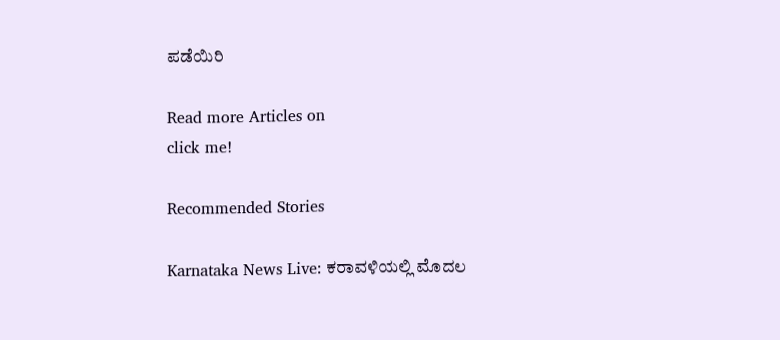ಪಡೆಯಿರಿ

Read more Articles on
click me!

Recommended Stories

Karnataka News Live: ಕರಾವಳಿಯಲ್ಲಿ ಮೊದಲ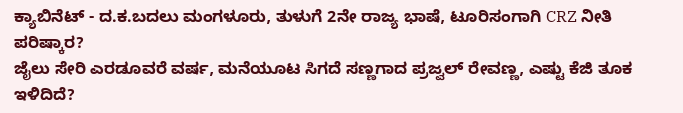ಕ್ಯಾಬಿನೆಟ್‌ - ದ.ಕ.ಬದಲು ಮಂಗಳೂರು, ತುಳುಗೆ 2ನೇ ರಾಜ್ಯ ಭಾಷೆ, ಟೂರಿಸಂಗಾಗಿ CRZ ನೀತಿ ಪರಿಷ್ಕಾರ?
ಜೈಲು ಸೇರಿ ಎರಡೂವರೆ ವರ್ಷ, ಮನೆಯೂಟ ಸಿಗದೆ ಸಣ್ಣಗಾದ ಪ್ರಜ್ವಲ್‌ ರೇವಣ್ಣ, ಎಷ್ಟು ಕೆಜಿ ತೂಕ ಇಳಿದಿದೆ?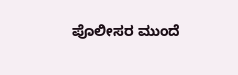ಪೊಲೀಸರ ಮುಂದೆ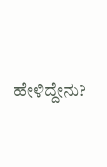ಹೇಳಿದ್ದೇನು?